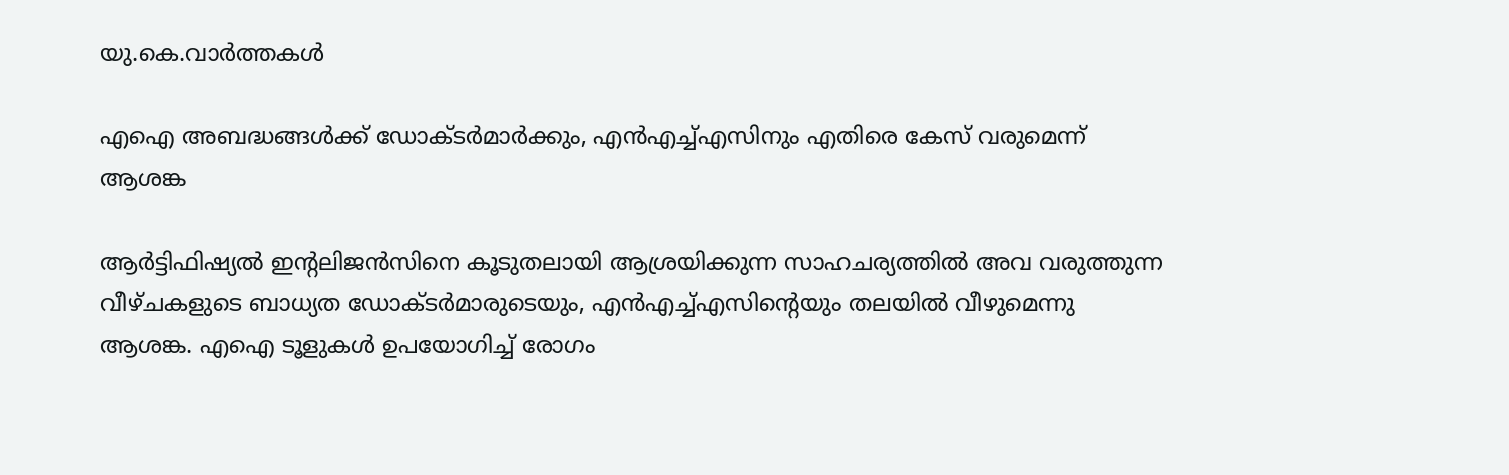യു.കെ.വാര്‍ത്തകള്‍

എഐ അബദ്ധങ്ങള്‍ക്ക് ഡോക്ടര്‍മാര്‍ക്കും, എന്‍എച്ച്എസിനും എതിരെ കേസ് വരുമെന്ന് ആശങ്ക

ആര്‍ട്ടിഫിഷ്യല്‍ ഇന്റലിജന്‍സിനെ കൂടുതലായി ആശ്രയിക്കുന്ന സാഹചര്യത്തില്‍ അവ വരുത്തുന്ന വീഴ്ചകളുടെ ബാധ്യത ഡോക്ടര്‍മാരുടെയും, എന്‍എച്ച്എസിന്റെയും തലയില്‍ വീഴുമെന്നു ആശങ്ക. എഐ ടൂളുകള്‍ ഉപയോഗിച്ച് രോഗം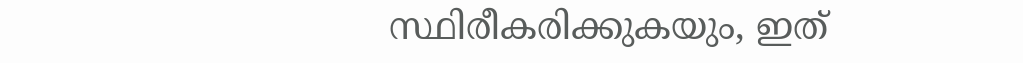സ്ഥിരീകരിക്കുകയും, ഇത്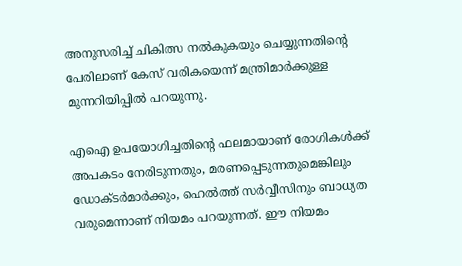അനുസരിച്ച് ചികിത്സ നല്‍കുകയും ചെയ്യുന്നതിന്റെ പേരിലാണ് കേസ് വരികയെന്ന് മന്ത്രിമാര്‍ക്കുള്ള മുന്നറിയിപ്പില്‍ പറയുന്നു.

എഐ ഉപയോഗിച്ചതിന്റെ ഫലമായാണ് രോഗികള്‍ക്ക് അപകടം നേരിടുന്നതും, മരണപ്പെടുന്നതുമെങ്കിലും ഡോക്ടര്‍മാര്‍ക്കും, ഹെല്‍ത്ത് സര്‍വ്വീസിനും ബാധ്യത വരുമെന്നാണ് നിയമം പറയുന്നത്. ഈ നിയമം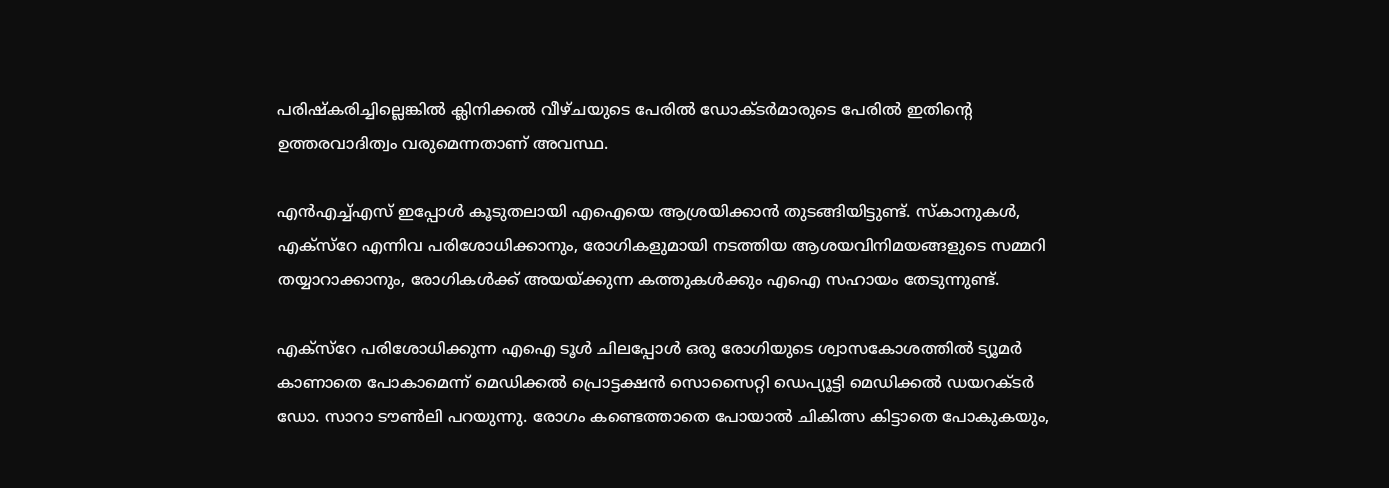പരിഷ്‌കരിച്ചില്ലെങ്കില്‍ ക്ലിനിക്കല്‍ വീഴ്ചയുടെ പേരില്‍ ഡോക്ടര്‍മാരുടെ പേരില്‍ ഇതിന്റെ ഉത്തരവാദിത്വം വരുമെന്നതാണ് അവസ്ഥ.

എന്‍എച്ച്എസ് ഇപ്പോള്‍ കൂടുതലായി എഐയെ ആശ്രയിക്കാന്‍ തുടങ്ങിയിട്ടുണ്ട്. സ്‌കാനുകള്‍, എക്‌സ്‌റേ എന്നിവ പരിശോധിക്കാനും, രോഗികളുമായി നടത്തിയ ആശയവിനിമയങ്ങളുടെ സമ്മറി തയ്യാറാക്കാനും, രോഗികള്‍ക്ക് അയയ്ക്കുന്ന കത്തുകള്‍ക്കും എഐ സഹായം തേടുന്നുണ്ട്.

എക്‌സ്‌റേ പരിശോധിക്കുന്ന എഐ ടൂള്‍ ചിലപ്പോള്‍ ഒരു രോഗിയുടെ ശ്വാസകോശത്തില്‍ ട്യൂമര്‍ കാണാതെ പോകാമെന്ന് മെഡിക്കല്‍ പ്രൊട്ടക്ഷന്‍ സൊസൈറ്റി ഡെപ്യൂട്ടി മെഡിക്കല്‍ ഡയറക്ടര്‍ ഡോ. സാറാ ടൗണ്‍ലി പറയുന്നു. രോഗം കണ്ടെത്താതെ പോയാല്‍ ചികിത്സ കിട്ടാതെ പോകുകയും,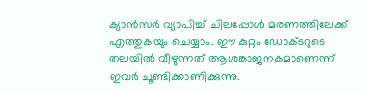ക്യാന്‍സര്‍ വ്യാപിച്ച് ചിലപ്പോള്‍ മരണത്തിലേക്ക് എത്തുകയും ചെയ്യാം. ഈ കുറ്റം ഡോക്ടറുടെ തലയില്‍ വീഴുന്നത് ആശങ്കാജനകമാണെന്ന് ഇവര്‍ ചൂണ്ടിക്കാണിക്കുന്നു.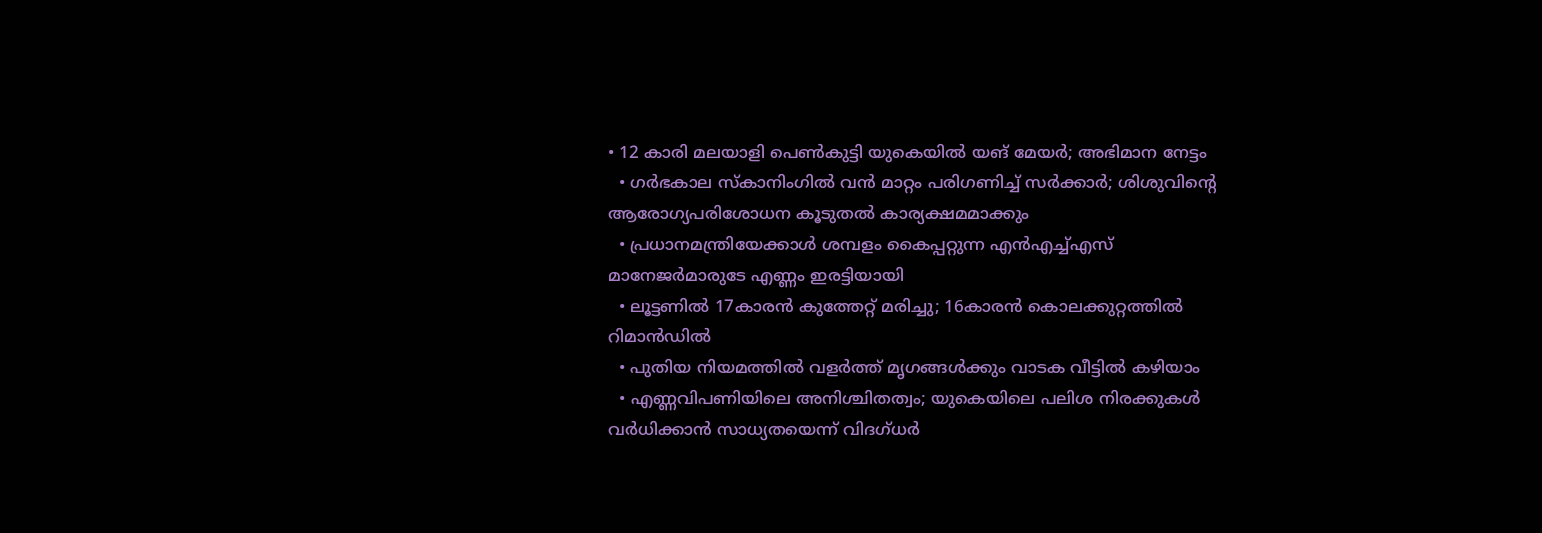• 12 കാരി മലയാളി പെണ്‍കുട്ടി യുകെയില്‍ യങ് മേയര്‍; അഭിമാന നേട്ടം
  • ഗര്‍ഭകാല സ്കാനിംഗില്‍ വന്‍ മാറ്റം പരിഗണിച്ച് സര്‍ക്കാര്‍; ശിശുവിന്റെ ആരോഗ്യപരിശോധന കൂടുതല്‍ കാര്യക്ഷമമാക്കും
  • പ്രധാനമന്ത്രിയേക്കാള്‍ ശമ്പളം കൈപ്പറ്റുന്ന എന്‍എച്ച്എസ് മാനേജര്‍മാരുടേ എണ്ണം ഇരട്ടിയായി
  • ലൂട്ടണില്‍ 17കാരന്‍ കുത്തേറ്റ് മരിച്ചു; 16കാരന്‍ കൊലക്കുറ്റത്തില്‍ റിമാന്‍ഡില്‍
  • പുതിയ നിയമത്തില്‍ വളര്‍ത്ത് മൃഗങ്ങള്‍ക്കും വാടക വീട്ടില്‍ കഴിയാം
  • എണ്ണവിപണിയിലെ അനിശ്ചിതത്വം; യുകെയിലെ പലിശ നിരക്കുകള്‍ വര്‍ധിക്കാന്‍ സാധ്യതയെന്ന് വിദഗ്ധര്‍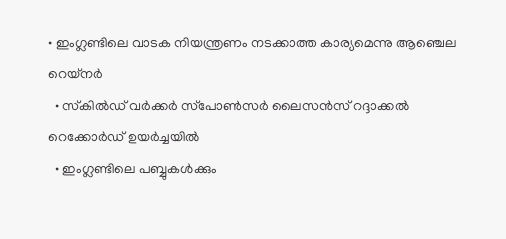• ഇംഗ്ലണ്ടിലെ വാടക നിയന്ത്രണം നടക്കാത്ത കാര്യമെന്നു ആഞ്ചെല റെയ്‌നര്‍
  • സ്‌കില്‍ഡ് വര്‍ക്കര്‍ സ്‌പോണ്‍സര്‍ ലൈസന്‍സ് റദ്ദാക്കല്‍ റെക്കോര്‍ഡ് ഉയര്‍ച്ചയില്‍
  • ഇംഗ്ലണ്ടിലെ പബ്ബുകള്‍ക്കും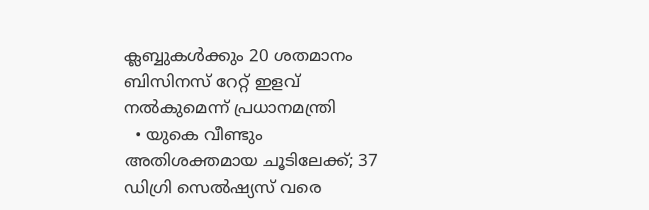ക്ലബ്ബുകള്‍ക്കും 20 ശതമാനം ബിസിനസ് റേറ്റ് ഇളവ് നല്‍കുമെന്ന് പ്രധാനമന്ത്രി
  • യുകെ വീണ്ടും അതിശക്തമായ ചൂടിലേക്ക്; 37 ഡിഗ്രി സെല്‍ഷ്യസ് വരെ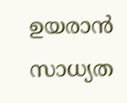ഉയരാന്‍ സാധ്യത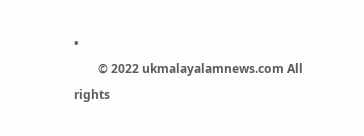•
        © 2022 ukmalayalamnews.com All rights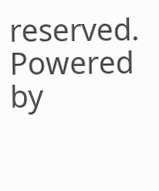reserved. Powered by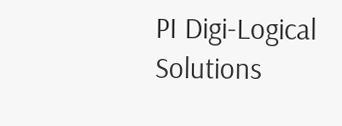PI Digi-Logical Solutions